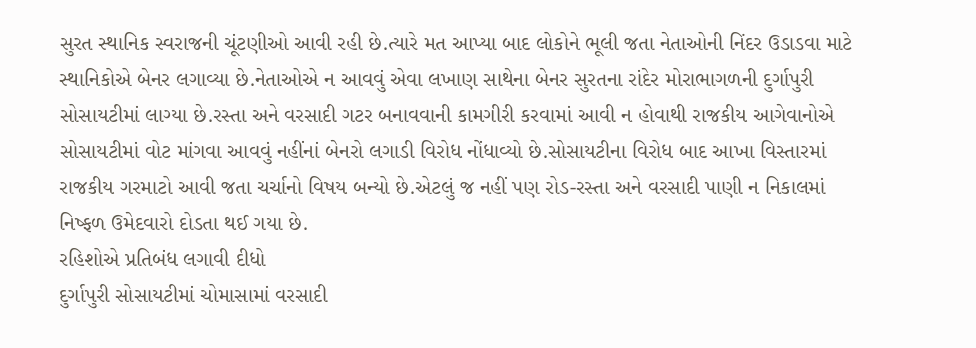સુરત સ્થાનિક સ્વરાજની ચૂંટણીઓ આવી રહી છે.ત્યારે મત આપ્યા બાદ લોકોને ભૂલી જતા નેતાઓની નિંદર ઉડાડવા માટે સ્થાનિકોએ બેનર લગાવ્યા છે.નેતાઓએ ન આવવું એવા લખાણ સાથેના બેનર સુરતના રાંદેર મોરાભાગળની દુર્ગાપુરી સોસાયટીમાં લાગ્યા છે.રસ્તા અને વરસાદી ગટર બનાવવાની કામગીરી કરવામાં આવી ન હોવાથી રાજકીય આગેવાનોએ સોસાયટીમાં વોટ માંગવા આવવું નહીંનાં બેનરો લગાડી વિરોધ નોંધાવ્યો છે.સોસાયટીના વિરોધ બાદ આખા વિસ્તારમાં રાજકીય ગરમાટો આવી જતા ચર્ચાનો વિષય બન્યો છે.એટલું જ નહીં પણ રોડ-રસ્તા અને વરસાદી પાણી ન નિકાલમાં નિષ્ફળ ઉમેદવારો દોડતા થઈ ગયા છે.
રહિશોએ પ્રતિબંધ લગાવી દીધો
દુર્ગાપુરી સોસાયટીમાં ચોમાસામાં વરસાદી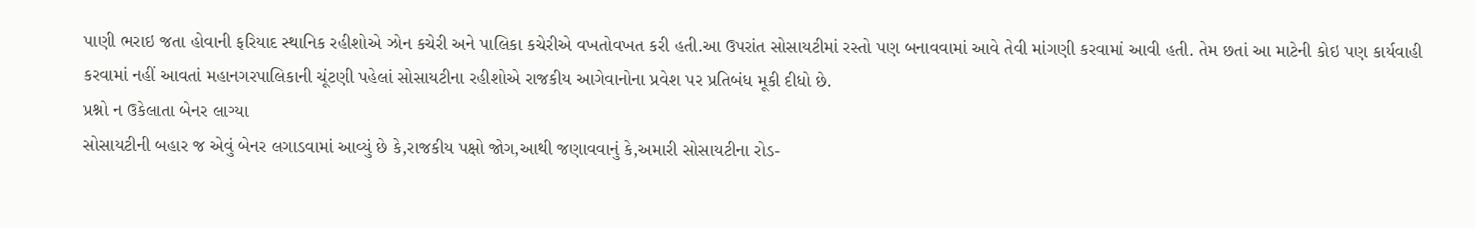પાણી ભરાઇ જતા હોવાની ફરિયાદ સ્થાનિક રહીશોએ ઝોન કચેરી અને પાલિકા કચેરીએ વખતોવખત કરી હતી.આ ઉપરાંત સોસાયટીમાં રસ્તો પણ બનાવવામાં આવે તેવી માંગણી કરવામાં આવી હતી. તેમ છતાં આ માટેની કોઇ પણ કાર્યવાહી કરવામાં નહીં આવતાં મહાનગરપાલિકાની ચૂંટણી પહેલાં સોસાયટીના રહીશોએ રાજકીય આગેવાનોના પ્રવેશ પર પ્રતિબંધ મૂકી દીધો છે.
પ્રશ્નો ન ઉકેલાતા બેનર લાગ્યા
સોસાયટીની બહાર જ એવું બેનર લગાડવામાં આવ્યું છે કે,રાજકીય પક્ષો જોગ,આથી જણાવવાનું કે,અમારી સોસાયટીના રોડ-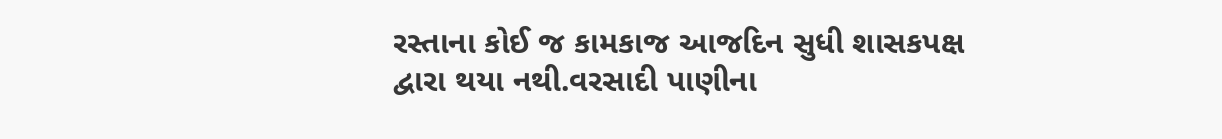રસ્તાના કોઈ જ કામકાજ આજદિન સુધી શાસકપક્ષ દ્વારા થયા નથી.વરસાદી પાણીના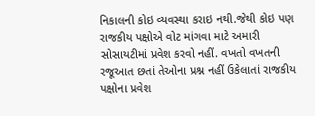નિકાલની કોઇ વ્યવસ્થા કરાઇ નથી.જેથી કોઇ પણ રાજકીય પક્ષોએ વોટ માંગવા માટે અમારી સોસાયટીમાં પ્રવેશ કરવો નહીં. વખતો વખતની રજૂઆત છતાં તેઓના પ્રશ્ન નહીં ઉકેલાતાં રાજકીય પક્ષોના પ્રવેશ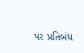પર પ્રતિબંધ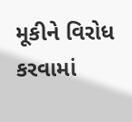મૂકીને વિરોધ કરવામાં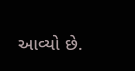આવ્યો છે.